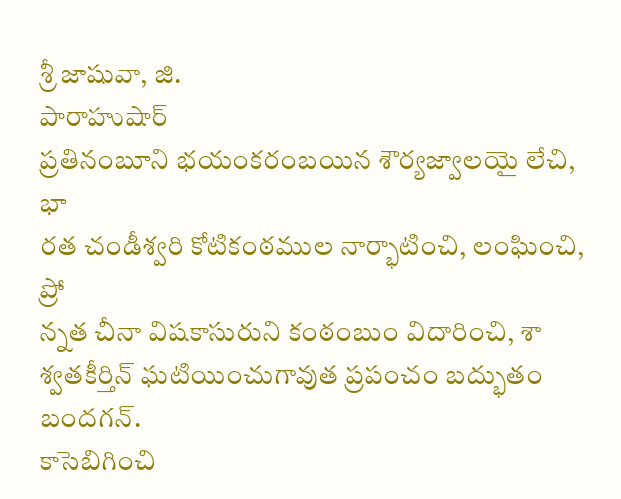శ్రీ జాషువా, జి.
పారాహుషార్
ప్రతినంబూని భయంకరంబయిన శౌర్యజ్వాలయై లేచి, భా
రత చండీశ్వరి కోటికంఠముల నార్భాటించి, లంఘించి, ప్రో
న్నత చీనా విషకాసురుని కంఠంబుం విదారించి, శా
శ్వతకీర్తిన్ ఘటియించుగావుత ప్రపంచం బద్భుతం బందగన్.
కాసెబిగించి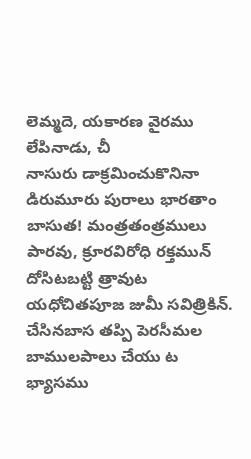లెమ్మదె, యకారణ వైరము లేపినాడు, చీ
నాసురు డాక్రమించుకొనినా డిరుమూరు పురాలు భారతాం
బాసుత! మంత్రతంత్రములు పారవు, క్రూరవిరోధి రక్తమున్
దోసిటబట్టి త్రావుట యధోచితపూజ జుమీ సవిత్రికిన్.
చేసినబాస తప్పి పెరసీమల బాములపాలు చేయు ట
భ్యాసము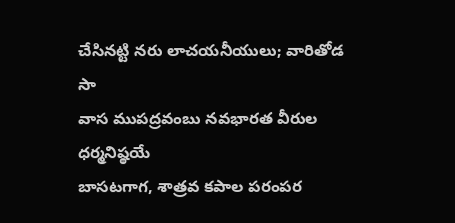చేసినట్టి నరు లాచయనీయులు; వారితోడ సా
వాస ముపద్రవంబు నవభారత వీరుల ధర్మనిష్ఠయే
బాసటగాగ, శాత్రవ కపాల పరంపర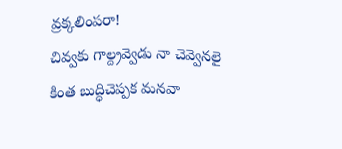వ్రక్కలింపరా!
చివ్వకు గాల్ద్రవ్వెడు నా చెవ్వెనలై కింత బుద్ధిచెప్పక మనవా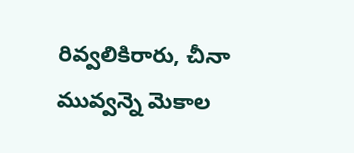రివ్వలికిరారు, చీనా మువ్వన్నె మెకాల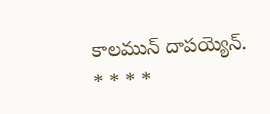కాలమున్ దాపయ్యెన్.
* * * *